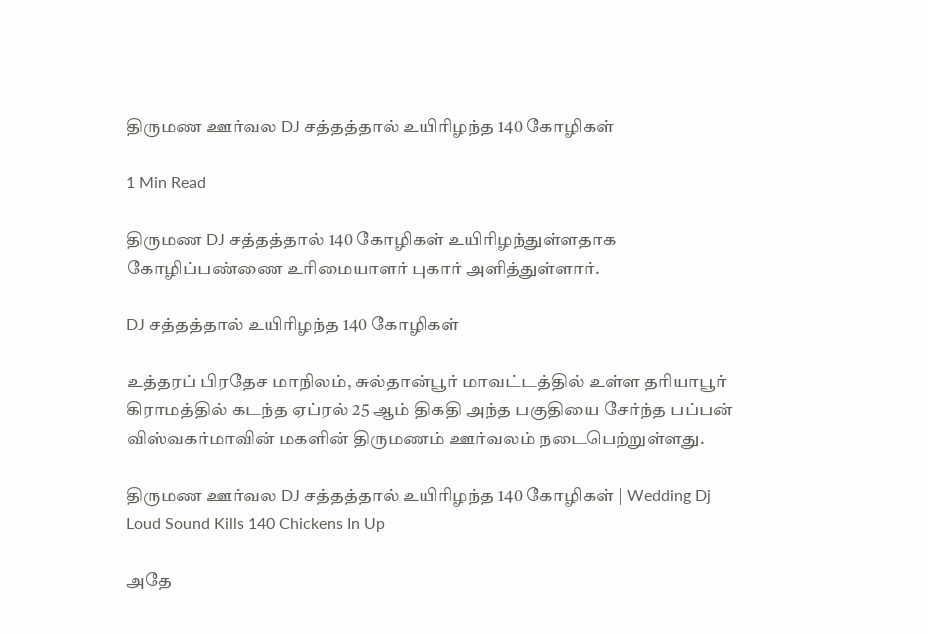திருமண ஊர்வல DJ சத்தத்தால் உயிரிழந்த 140 கோழிகள்

1 Min Read

திருமண DJ சத்தத்தால் 140 கோழிகள் உயிரிழந்துள்ளதாக கோழிப்பண்ணை உரிமையாளர் புகார் அளித்துள்ளார்.

DJ சத்தத்தால் உயிரிழந்த 140 கோழிகள்

உத்தரப் பிரதேச மாநிலம், சுல்தான்பூர் மாவட்டத்தில் உள்ள தரியாபூர் கிராமத்தில் கடந்த ஏப்ரல் 25 ஆம் திகதி அந்த பகுதியை சேர்ந்த பப்பன் விஸ்வகர்மாவின் மகளின் திருமணம் ஊர்வலம் நடைபெற்றுள்ளது.

திருமண ஊர்வல DJ சத்தத்தால் உயிரிழந்த 140 கோழிகள் | Wedding Dj Loud Sound Kills 140 Chickens In Up

அதே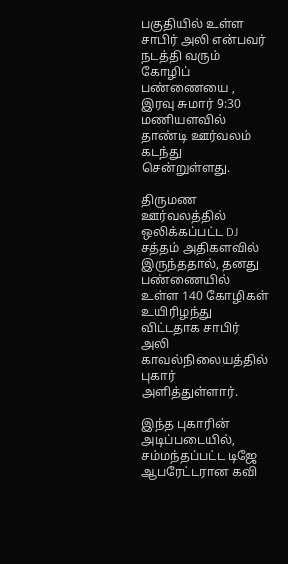பகுதியில் உள்ள சாபிர் அலி என்பவர் நடத்தி வரும் கோழிப் பண்ணையை , இரவு சுமார் 9:30 மணியளவில் தாண்டி ஊர்வலம் கடந்து சென்றுள்ளது.

திருமண ஊர்வலத்தில் ஒலிக்கப்பட்ட DJ சத்தம் அதிகளவில் இருந்ததால், தனது பண்ணையில் உள்ள 140 கோழிகள் உயிரிழந்து விட்டதாக சாபிர் அலி காவல்நிலையத்தில் புகார் அளித்துள்ளார்.

இந்த புகாரின் அடிப்படையில், சம்மந்தப்பட்ட டிஜே ஆபரேட்டரான கவி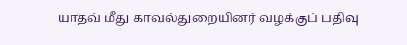யாதவ் மீது காவல்துறையினர் வழக்குப் பதிவு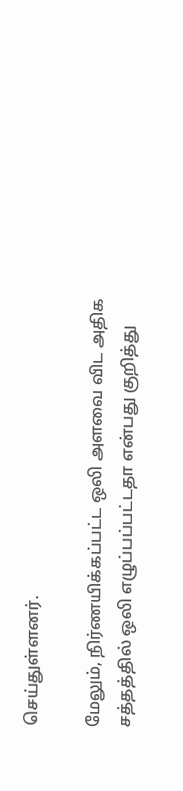செய்துள்ளனர்.

மேலும், நிர்ணயிக்கப்பட்ட ஒலி அளவை விட அதிக சத்தத்தில் ஒலி எழுப்பப்பட்டதா என்பது குறித்து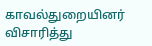காவல்துறையினர் விசாரித்து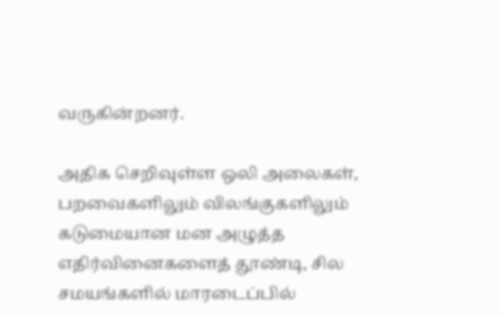வருகின்றனர்.

அதிக செறிவுள்ள ஒலி அலைகள், பறவைகளிலும் விலங்குகளிலும் கடுமையான மன அழுத்த எதிர்வினைகளைத் தூண்டி, சில சமயங்களில் மாரடைப்பில்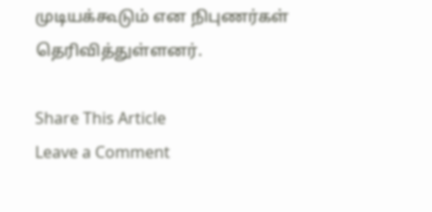முடியக்கூடும் என நிபுணர்கள் தெரிவித்துள்ளனர்.

Share This Article
Leave a Comment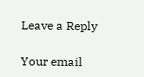Leave a Reply

Your email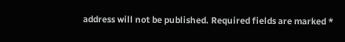address will not be published. Required fields are marked *